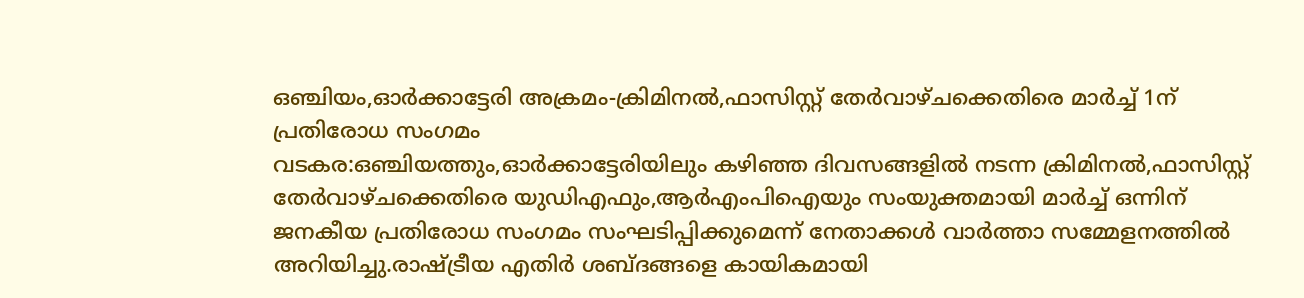ഒഞ്ചിയം,ഓർക്കാട്ടേരി അക്രമം-ക്രിമിനൽ,ഫാസിസ്റ്റ് തേർവാഴ്ചക്കെതിരെ മാർച്ച് 1ന് പ്രതിരോധ സംഗമം
വടകര:ഒഞ്ചിയത്തും,ഓർക്കാട്ടേരിയിലും കഴിഞ്ഞ ദിവസങ്ങളിൽ നടന്ന ക്രിമിനൽ,ഫാസിസ്റ്റ് തേർവാഴ്ചക്കെതിരെ യുഡിഎഫും,ആർഎംപിഐയും സംയുക്തമായി മാർച്ച് ഒന്നിന് ജനകീയ പ്രതിരോധ സംഗമം സംഘടിപ്പിക്കുമെന്ന് നേതാക്കൾ വാർത്താ സമ്മേളനത്തിൽ അറിയിച്ചു.രാഷ്ട്രീയ എതിർ ശബ്ദങ്ങളെ കായികമായി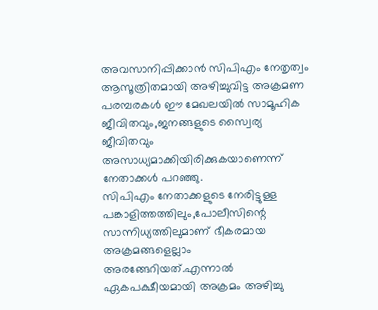അവസാനിപ്പിക്കാൻ സിപിഎം നേതൃത്വം ആസൂത്രിതമായി അഴിച്ചുവിട്ട അക്രമണ പരമ്പരകൾ ഈ മേഖലയിൽ സാമൂഹിക ജീവിതവും,ജനങ്ങളുടെ സ്വൈര്യ ജീവിതവും അസാധ്യമാക്കിയിരിക്കുകയാണെന്ന് നേതാക്കൾ പറഞ്ഞു.
സിപിഎം നേതാക്കളുടെ നേരിട്ടുള്ള പങ്കാളിത്തത്തിലും,പോലീസിന്റെ സാന്നിധ്യത്തിലുമാണ് ഭീകരമായ അക്രമങ്ങളെല്ലാം അരങ്ങേറിയത്.എന്നാൽ ഏകപക്ഷീയമായി അക്രമം അഴിച്ചു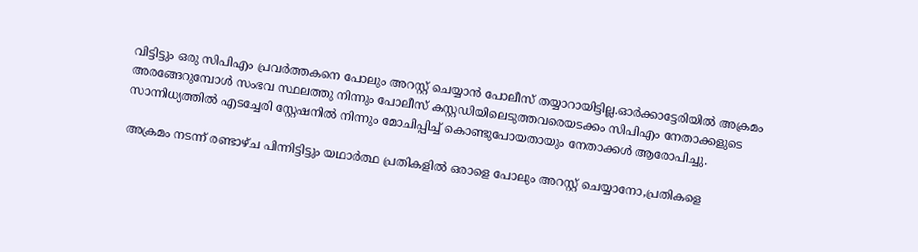വിട്ടിട്ടും ഒരു സിപിഎം പ്രവർത്തകനെ പോലും അറസ്റ്റ് ചെയ്യാൻ പോലീസ് തയ്യാറായിട്ടില്ല.ഓർക്കാട്ടേരിയിൽ അക്രമം അരങ്ങേറുമ്പോൾ സംഭവ സ്ഥലത്തു നിന്നും പോലീസ് കസ്റ്റഡിയിലെടുത്തവരെയടക്കം സിപിഎം നേതാക്കളുടെ സാന്നിധ്യത്തിൽ എടച്ചേരി സ്റ്റേഷനിൽ നിന്നും മോചിപ്പിച്ച് കൊണ്ടുപോയതായും നേതാക്കൾ ആരോപിച്ചു.

അക്രമം നടന്ന് രണ്ടാഴ്ച പിന്നിട്ടിട്ടും യഥാർത്ഥ പ്രതികളിൽ ഒരാളെ പോലും അറസ്റ്റ് ചെയ്യാനോ,പ്രതികളെ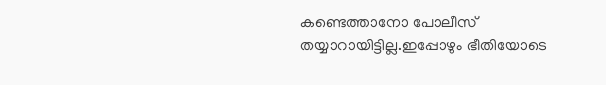കണ്ടെത്താനോ പോലീസ് തയ്യാറായിട്ടില്ല.ഇപ്പോഴും ഭീതിയോടെ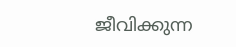ജീവിക്കുന്ന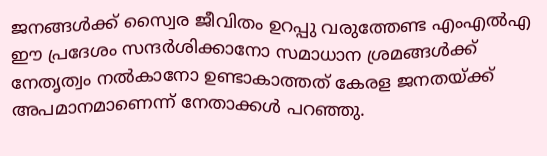ജനങ്ങൾക്ക് സ്വൈര ജീവിതം ഉറപ്പു വരുത്തേണ്ട എംഎൽഎ ഈ പ്രദേശം സന്ദർശിക്കാനോ സമാധാന ശ്രമങ്ങൾക്ക് നേതൃത്വം നൽകാനോ ഉണ്ടാകാത്തത് കേരള ജനതയ്ക്ക് അപമാനമാണെന്ന് നേതാക്കൾ പറഞ്ഞു.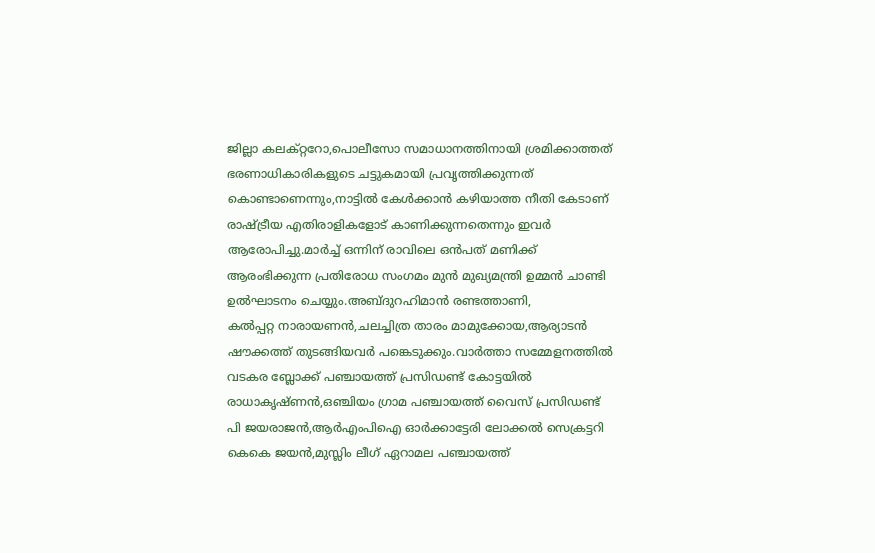ജില്ലാ കലക്റ്ററോ,പൊലീസോ സമാധാനത്തിനായി ശ്രമിക്കാത്തത് ഭരണാധികാരികളുടെ ചട്ടുകമായി പ്രവൃത്തിക്കുന്നത് കൊണ്ടാണെന്നും,നാട്ടിൽ കേൾക്കാൻ കഴിയാത്ത നീതി കേടാണ് രാഷ്ട്രീയ എതിരാളികളോട് കാണിക്കുന്നതെന്നും ഇവർ ആരോപിച്ചു.മാർച്ച് ഒന്നിന് രാവിലെ ഒൻപത് മണിക്ക് ആരംഭിക്കുന്ന പ്രതിരോധ സംഗമം മുൻ മുഖ്യമന്ത്രി ഉമ്മൻ ചാണ്ടി ഉൽഘാടനം ചെയ്യും.അബ്ദുറഹിമാൻ രണ്ടത്താണി,
കൽപ്പറ്റ നാരായണൻ,ചലച്ചിത്ര താരം മാമുക്കോയ,ആര്യാടൻ ഷൗക്കത്ത് തുടങ്ങിയവർ പങ്കെടുക്കും.വാർത്താ സമ്മേളനത്തിൽ വടകര ബ്ലോക്ക് പഞ്ചായത്ത് പ്രസിഡണ്ട് കോട്ടയിൽ രാധാകൃഷ്ണൻ,ഒഞ്ചിയം ഗ്രാമ പഞ്ചായത്ത് വൈസ് പ്രസിഡണ്ട് പി ജയരാജൻ,ആർഎംപിഐ ഓർക്കാട്ടേരി ലോക്കൽ സെക്രട്ടറി കെകെ ജയൻ,മുസ്ലിം ലീഗ് ഏറാമല പഞ്ചായത്ത്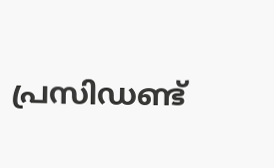പ്രസിഡണ്ട്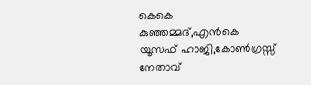കെകെ കുഞ്ഞമ്മദ്,എൻകെ യൂസഫ് ഹാജി,കോൺഗ്രസ്സ് നേതാവ്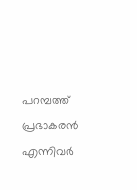പറമ്പത്ത്
പ്രഭാകരൻ എന്നിവർ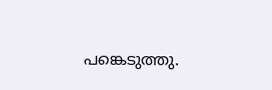പങ്കെടുത്തു.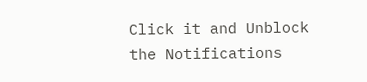Click it and Unblock the Notifications